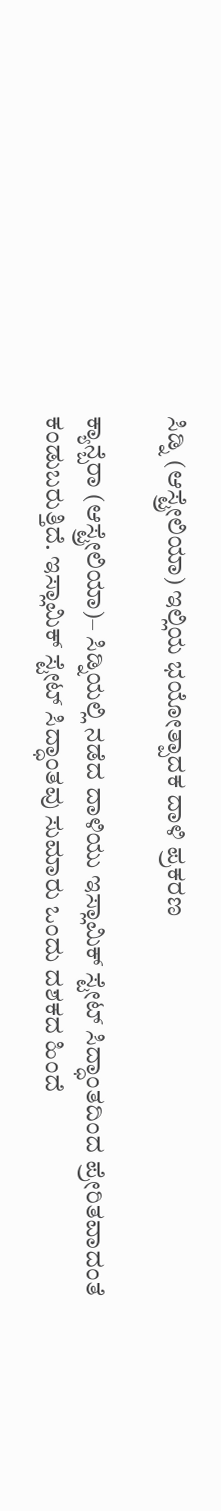ಸಿಡ್ನಿ (ಆಸ್ಟ್ರೇಲಿಯಾ) ಇಲ್ಲಿಯ ಭಯೋತ್ಪಾದಕ ದಾಳಿ ಪ್ರಕರಣ

ಕ್ಯಾನ್ಬೆರಾ (ಆಸ್ಟ್ರೇಲಿಯಾ)– ಸಿಡ್ನಿಯಲ್ಲಿ ನಡೆದ ದಾಳಿಯು ಇಸ್ಲಾಮಿಕ್ ಸ್ಟೇಟ್ ಸಿದ್ಧಾಂತದಿಂದ ಪ್ರೇರಿತವಾದಂತೆ ಕಂಡುಬರುತ್ತಿದೆ. ಇಸ್ಲಾಮಿಕ್ ಸ್ಟೇಟ್ ಸಿದ್ಧಾಂತವು ಸುಮಾರು ಒಂದು ದಶಕದ ಹಿಂದೆ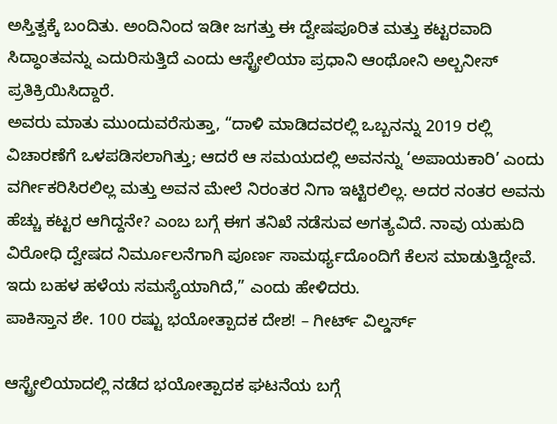ಅಸ್ತಿತ್ವಕ್ಕೆ ಬಂದಿತು. ಅಂದಿನಿಂದ ಇಡೀ ಜಗತ್ತು ಈ ದ್ವೇಷಪೂರಿತ ಮತ್ತು ಕಟ್ಟರವಾದಿ ಸಿದ್ಧಾಂತವನ್ನು ಎದುರಿಸುತ್ತಿದೆ ಎಂದು ಆಸ್ಟ್ರೇಲಿಯಾ ಪ್ರಧಾನಿ ಆಂಥೋನಿ ಅಲ್ಬನೀಸ್ ಪ್ರತಿಕ್ರಿಯಿಸಿದ್ದಾರೆ.
ಅವರು ಮಾತು ಮುಂದುವರೆಸುತ್ತಾ, “ದಾಳಿ ಮಾಡಿದವರಲ್ಲಿ ಒಬ್ಬನನ್ನು 2019 ರಲ್ಲಿ ವಿಚಾರಣೆಗೆ ಒಳಪಡಿಸಲಾಗಿತ್ತು; ಆದರೆ ಆ ಸಮಯದಲ್ಲಿ ಅವನನ್ನು ‘ಅಪಾಯಕಾರಿ’ ಎಂದು ವರ್ಗೀಕರಿಸಿರಲಿಲ್ಲ ಮತ್ತು ಅವನ ಮೇಲೆ ನಿರಂತರ ನಿಗಾ ಇಟ್ಟಿರಲಿಲ್ಲ. ಅದರ ನಂತರ ಅವನು ಹೆಚ್ಚು ಕಟ್ಟರ ಆಗಿದ್ದನೇ? ಎಂಬ ಬಗ್ಗೆ ಈಗ ತನಿಖೆ ನಡೆಸುವ ಅಗತ್ಯವಿದೆ. ನಾವು ಯಹುದಿ ವಿರೋಧಿ ದ್ವೇಷದ ನಿರ್ಮೂಲನೆಗಾಗಿ ಪೂರ್ಣ ಸಾಮರ್ಥ್ಯದೊಂದಿಗೆ ಕೆಲಸ ಮಾಡುತ್ತಿದ್ದೇವೆ. ಇದು ಬಹಳ ಹಳೆಯ ಸಮಸ್ಯೆಯಾಗಿದೆ,” ಎಂದು ಹೇಳಿದರು.
ಪಾಕಿಸ್ತಾನ ಶೇ. 100 ರಷ್ಟು ಭಯೋತ್ಪಾದಕ ದೇಶ! – ಗೀರ್ಟ್ ವಿಲ್ಡರ್ಸ್

ಆಸ್ಟ್ರೇಲಿಯಾದಲ್ಲಿ ನಡೆದ ಭಯೋತ್ಪಾದಕ ಘಟನೆಯ ಬಗ್ಗೆ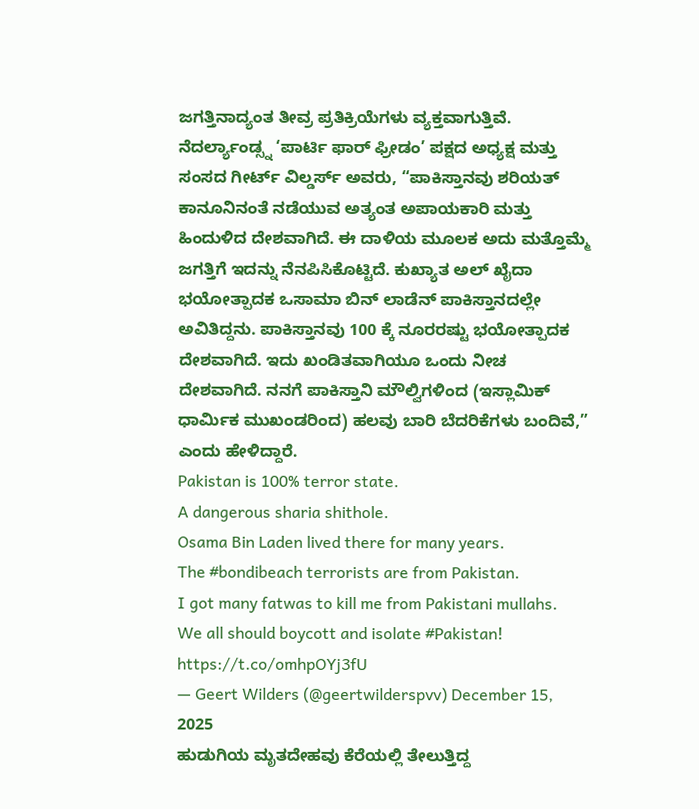ಜಗತ್ತಿನಾದ್ಯಂತ ತೀವ್ರ ಪ್ರತಿಕ್ರಿಯೆಗಳು ವ್ಯಕ್ತವಾಗುತ್ತಿವೆ. ನೆದರ್ಲ್ಯಾಂಡ್ಸ್ನ ‘ಪಾರ್ಟಿ ಫಾರ್ ಫ್ರೀಡಂ’ ಪಕ್ಷದ ಅಧ್ಯಕ್ಷ ಮತ್ತು ಸಂಸದ ಗೀರ್ಟ್ ವಿಲ್ಡರ್ಸ್ ಅವರು, “ಪಾಕಿಸ್ತಾನವು ಶರಿಯತ್ ಕಾನೂನಿನಂತೆ ನಡೆಯುವ ಅತ್ಯಂತ ಅಪಾಯಕಾರಿ ಮತ್ತು ಹಿಂದುಳಿದ ದೇಶವಾಗಿದೆ. ಈ ದಾಳಿಯ ಮೂಲಕ ಅದು ಮತ್ತೊಮ್ಮೆ ಜಗತ್ತಿಗೆ ಇದನ್ನು ನೆನಪಿಸಿಕೊಟ್ಟಿದೆ. ಕುಖ್ಯಾತ ಅಲ್ ಖೈದಾ ಭಯೋತ್ಪಾದಕ ಒಸಾಮಾ ಬಿನ್ ಲಾಡೆನ್ ಪಾಕಿಸ್ತಾನದಲ್ಲೇ ಅವಿತಿದ್ದನು. ಪಾಕಿಸ್ತಾನವು 100 ಕ್ಕೆ ನೂರರಷ್ಟು ಭಯೋತ್ಪಾದಕ ದೇಶವಾಗಿದೆ. ಇದು ಖಂಡಿತವಾಗಿಯೂ ಒಂದು ನೀಚ ದೇಶವಾಗಿದೆ. ನನಗೆ ಪಾಕಿಸ್ತಾನಿ ಮೌಲ್ವಿಗಳಿಂದ (ಇಸ್ಲಾಮಿಕ್ ಧಾರ್ಮಿಕ ಮುಖಂಡರಿಂದ) ಹಲವು ಬಾರಿ ಬೆದರಿಕೆಗಳು ಬಂದಿವೆ,” ಎಂದು ಹೇಳಿದ್ದಾರೆ.
Pakistan is 100% terror state.
A dangerous sharia shithole.
Osama Bin Laden lived there for many years.
The #bondibeach terrorists are from Pakistan.
I got many fatwas to kill me from Pakistani mullahs.
We all should boycott and isolate #Pakistan! https://t.co/omhpOYj3fU
— Geert Wilders (@geertwilderspvv) December 15, 2025
ಹುಡುಗಿಯ ಮೃತದೇಹವು ಕೆರೆಯಲ್ಲಿ ತೇಲುತ್ತಿದ್ದ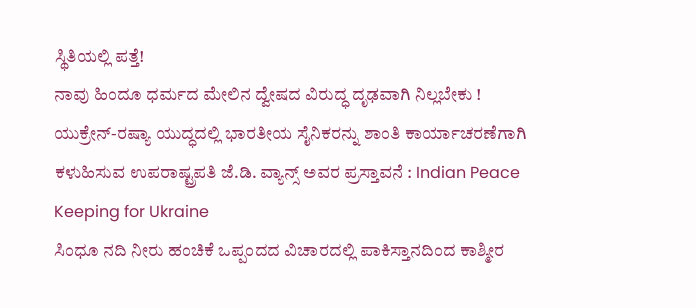ಸ್ಥಿತಿಯಲ್ಲಿ ಪತ್ತೆ!
ನಾವು ಹಿಂದೂ ಧರ್ಮದ ಮೇಲಿನ ದ್ವೇಷದ ವಿರುದ್ಧ ದೃಢವಾಗಿ ನಿಲ್ಲಬೇಕು !
ಯುಕ್ರೇನ್-ರಷ್ಯಾ ಯುದ್ಧದಲ್ಲಿ ಭಾರತೀಯ ಸೈನಿಕರನ್ನು ಶಾಂತಿ ಕಾರ್ಯಾಚರಣೆಗಾಗಿ ಕಳುಹಿಸುವ ಉಪರಾಷ್ಟ್ರಪತಿ ಜೆ.ಡಿ. ವ್ಯಾನ್ಸ್ ಅವರ ಪ್ರಸ್ತಾವನೆ : Indian Peace Keeping for Ukraine
ಸಿಂಧೂ ನದಿ ನೀರು ಹಂಚಿಕೆ ಒಪ್ಪಂದದ ವಿಚಾರದಲ್ಲಿ ಪಾಕಿಸ್ತಾನದಿಂದ ಕಾಶ್ಮೀರ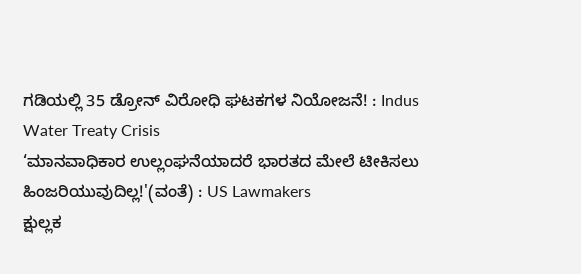ಗಡಿಯಲ್ಲಿ 35 ಡ್ರೋನ್ ವಿರೋಧಿ ಘಟಕಗಳ ನಿಯೋಜನೆ! : Indus Water Treaty Crisis
‘ಮಾನವಾಧಿಕಾರ ಉಲ್ಲಂಘನೆಯಾದರೆ ಭಾರತದ ಮೇಲೆ ಟೀಕಿಸಲು ಹಿಂಜರಿಯುವುದಿಲ್ಲ!'(ವಂತೆ) : US Lawmakers
ಕ್ಷುಲ್ಲಕ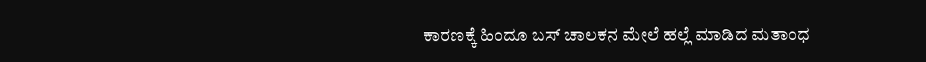ಕಾರಣಕ್ಕೆ ಹಿಂದೂ ಬಸ್ ಚಾಲಕನ ಮೇಲೆ ಹಲ್ಲೆ ಮಾಡಿದ ಮತಾಂಧ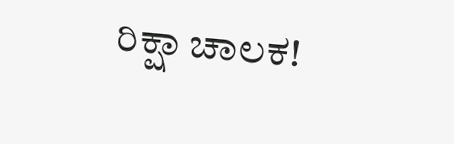ರಿಕ್ಷಾ ಚಾಲಕ!